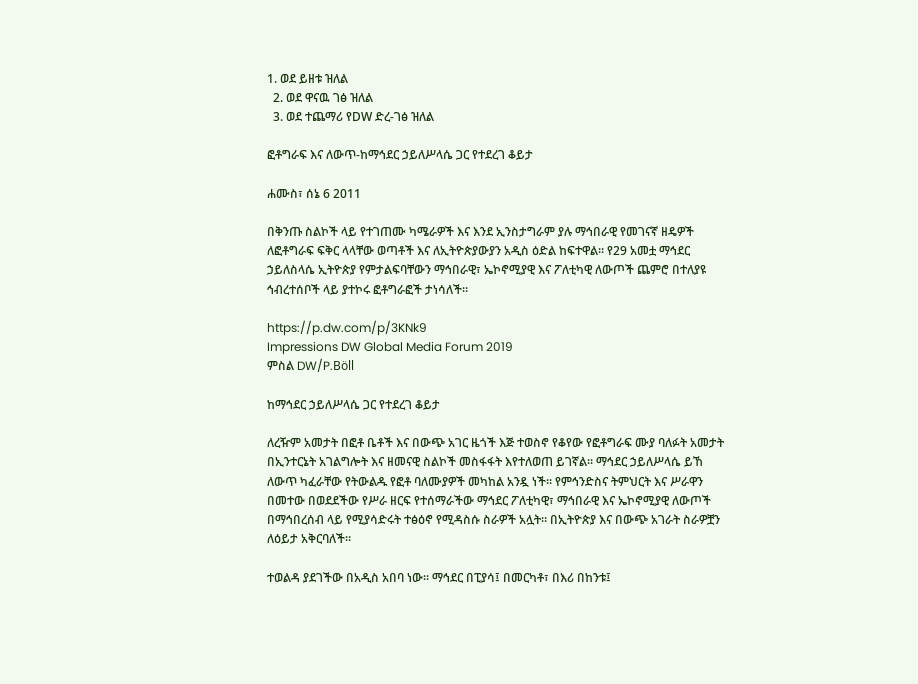1. ወደ ይዘቱ ዝለል
  2. ወደ ዋናዉ ገፅ ዝለል
  3. ወደ ተጨማሪ የDW ድረ-ገፅ ዝለል

ፎቶግራፍ እና ለውጥ-ከማኅደር ኃይለሥላሴ ጋር የተደረገ ቆይታ

ሐሙስ፣ ሰኔ 6 2011

በቅንጡ ስልኮች ላይ የተገጠሙ ካሜራዎች እና እንደ ኢንስታግራም ያሉ ማኅበራዊ የመገናኛ ዘዴዎች ለፎቶግራፍ ፍቅር ላላቸው ወጣቶች እና ለኢትዮጵያውያን አዲስ ዕድል ከፍተዋል። የ29 አመቷ ማኅደር ኃይለስላሴ ኢትዮጵያ የምታልፍባቸውን ማኅበራዊ፣ ኤኮኖሚያዊ እና ፖለቲካዊ ለውጦች ጨምሮ በተለያዩ ኅብረተሰቦች ላይ ያተኮሩ ፎቶግራፎች ታነሳለች።

https://p.dw.com/p/3KNk9
Impressions DW Global Media Forum 2019
ምስል DW/P.Böll

ከማኅደር ኃይለሥላሴ ጋር የተደረገ ቆይታ

ለረዥም አመታት በፎቶ ቤቶች እና በውጭ አገር ዜጎች እጅ ተወስኖ የቆየው የፎቶግራፍ ሙያ ባለፉት አመታት በኢንተርኔት አገልግሎት እና ዘመናዊ ስልኮች መስፋፋት እየተለወጠ ይገኛል። ማኅደር ኃይለሥላሴ ይኸ ለውጥ ካፈራቸው የትውልዱ የፎቶ ባለሙያዎች መካከል አንዷ ነች። የምኅንድስና ትምህርት እና ሥራዋን በመተው በወደደችው የሥራ ዘርፍ የተሰማራችው ማኅደር ፖለቲካዊ፣ ማኅበራዊ እና ኤኮኖሚያዊ ለውጦች በማኅበረሰብ ላይ የሚያሳድሩት ተፅዕኖ የሚዳስሱ ስራዎች አሏት። በኢትዮጵያ እና በውጭ አገራት ስራዎቿን ለዕይታ አቅርባለች።

ተወልዳ ያደገችው በአዲስ አበባ ነው። ማኅደር በፒያሳ፤ በመርካቶ፣ በእሪ በከንቱ፤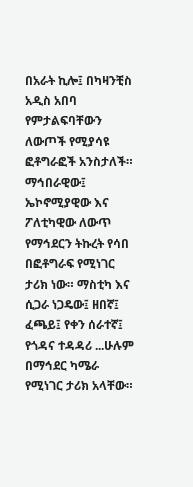በአራት ኪሎ፤ በካዛንቺስ አዲስ አበባ የምታልፍባቸውን ለውጦች የሚያሳዩ ፎቶግራፎች አንስታለች። ማኅበራዊው፤ ኤኮኖሚያዊው እና ፖለቲካዊው ለውጥ የማኅደርን ትኩረት የሳበ በፎቶግራፍ የሚነገር ታሪክ ነው። ማስቲካ እና ሲጋራ ነጋዴው፤ ዘበኛ፤ ፈጫይ፤ የቀን ሰራተኛ፤ የጎዳና ተዳዳሪ ...ሁሉም በማኅደር ካሜራ የሚነገር ታሪክ አላቸው።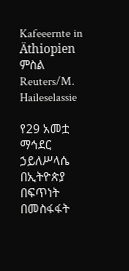Kafeeernte in Äthiopien
ምስል Reuters/M. Haileselassie

የ29 አመቷ ማኅደር ኃይለሥላሴ በኢትዮጵያ በፍጥነት በመስፋፋት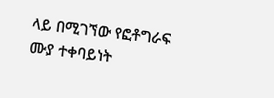ላይ በሚገኘው የፎቶግራፍ ሙያ ተቀባይነት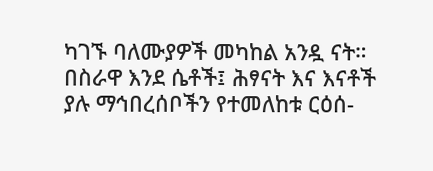ካገኙ ባለሙያዎች መካከል አንዷ ናት። በስራዋ እንደ ሴቶች፤ ሕፃናት እና እናቶች ያሉ ማኅበረሰቦችን የተመለከቱ ርዕሰ-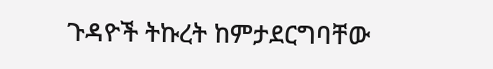ጉዳዮች ትኩረት ከምታደርግባቸው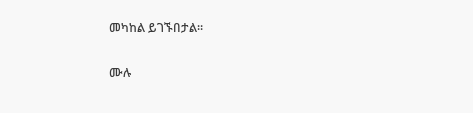መካከል ይገኙበታል።

ሙሉ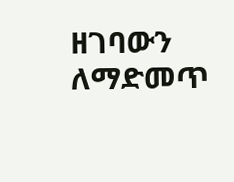ዘገባውን ለማድመጥ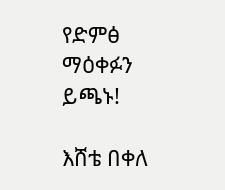የድምፅ ማዕቀፉን ይጫኑ!

እሸቴ በቀለ